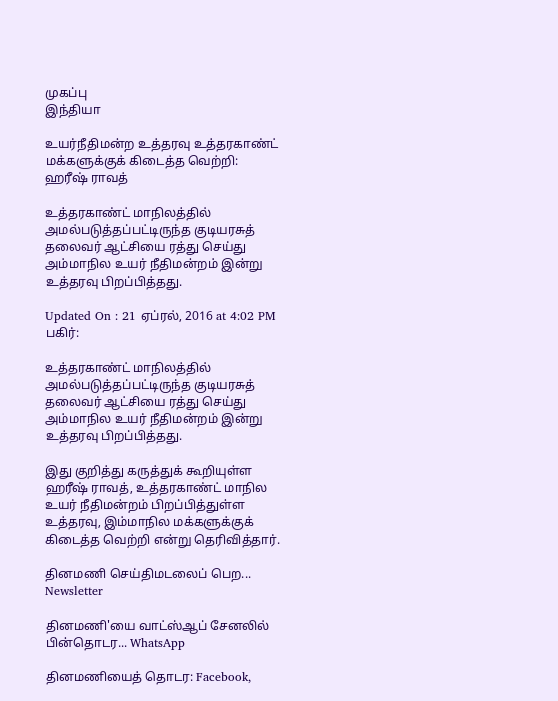முகப்பு
இந்தியா

உயர்நீதிமன்ற உத்தரவு உத்தரகாண்ட் மக்களுக்குக் கிடைத்த வெற்றி: ஹரீஷ் ராவத்

உத்தரகாண்ட் மாநிலத்தில் அமல்படுத்தப்பட்டிருந்த குடியரசுத் தலைவர் ஆட்சியை ரத்து செய்து அம்மாநில உயர் நீதிமன்றம் இன்று உத்தரவு பிறப்பித்தது.

Updated On : 21 ஏப்ரல், 2016 at 4:02 PM
பகிர்:

உத்தரகாண்ட் மாநிலத்தில் அமல்படுத்தப்பட்டிருந்த குடியரசுத் தலைவர் ஆட்சியை ரத்து செய்து அம்மாநில உயர் நீதிமன்றம் இன்று உத்தரவு பிறப்பித்தது.

இது குறித்து கருத்துக் கூறியுள்ள ஹரீஷ் ராவத், உத்தரகாண்ட் மாநில உயர் நீதிமன்றம் பிறப்பித்துள்ள உத்தரவு, இம்மாநில மக்களுக்குக் கிடைத்த வெற்றி என்று தெரிவித்தார்.

தினமணி செய்திமடலைப் பெற... Newsletter

தினமணி'யை வாட்ஸ்ஆப் சேனலில் பின்தொடர... WhatsApp

தினமணியைத் தொடர: Facebook,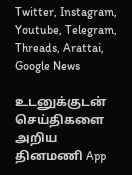Twitter, Instagram, Youtube, Telegram, Threads, Arattai, Google News

உடனுக்குடன் செய்திகளை அறிய தினமணி App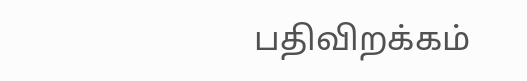பதிவிறக்கம்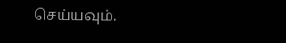செய்யவும்.